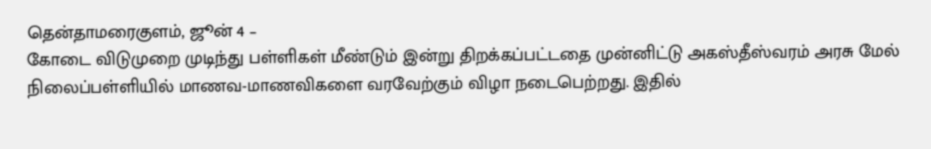தென்தாமரைகுளம், ஜூன் 4 –
கோடை விடுமுறை முடிந்து பள்ளிகள் மீண்டும் இன்று திறக்கப்பட்டதை முன்னிட்டு அகஸ்தீஸ்வரம் அரசு மேல் நிலைப்பள்ளியில் மாணவ-மாணவிகளை வரவேற்கும் விழா நடைபெற்றது. இதில்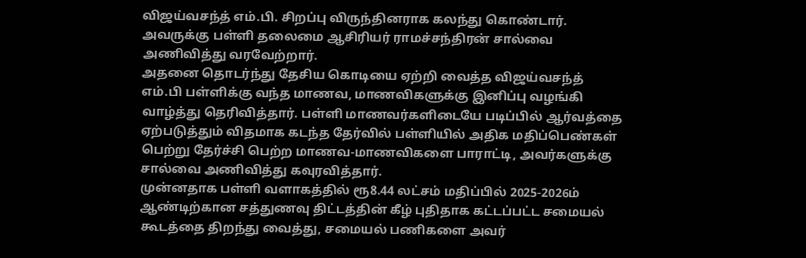விஜய்வசந்த் எம்.பி. சிறப்பு விருந்தினராக கலந்து கொண்டார். அவருக்கு பள்ளி தலைமை ஆசிரியர் ராமச்சந்திரன் சால்வை அணிவித்து வரவேற்றார்.
அதனை தொடர்ந்து தேசிய கொடியை ஏற்றி வைத்த விஜய்வசந்த் எம்.பி பள்ளிக்கு வந்த மாணவ, மாணவிகளுக்கு இனிப்பு வழங்கி வாழ்த்து தெரிவித்தார். பள்ளி மாணவர்களிடையே படிப்பில் ஆர்வத்தை ஏற்படுத்தும் விதமாக கடந்த தேர்வில் பள்ளியில் அதிக மதிப்பெண்கள் பெற்று தேர்ச்சி பெற்ற மாணவ-மாணவிகளை பாராட்டி, அவர்களுக்கு சால்வை அணிவித்து கவுரவித்தார்.
முன்னதாக பள்ளி வளாகத்தில் ரூ8.44 லட்சம் மதிப்பில் 2025-2026ம் ஆண்டிற்கான சத்துணவு திட்டத்தின் கீழ் புதிதாக கட்டப்பட்ட சமையல் கூடத்தை திறந்து வைத்து, சமையல் பணிகளை அவர்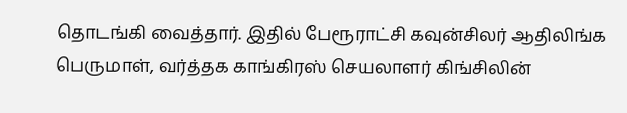தொடங்கி வைத்தார். இதில் பேரூராட்சி கவுன்சிலர் ஆதிலிங்க பெருமாள், வர்த்தக காங்கிரஸ் செயலாளர் கிங்சிலின்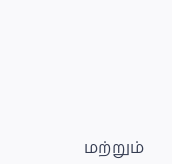மற்றும்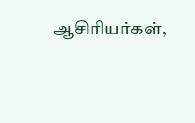ஆசிரியர்கள்,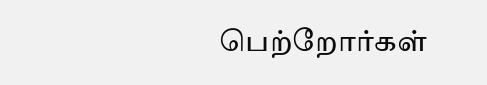பெற்றோர்கள்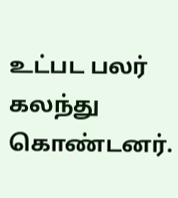உட்பட பலர் கலந்து கொண்டனர்.